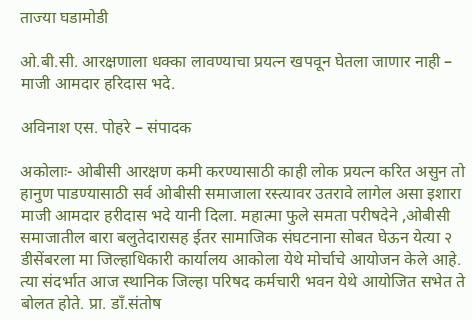ताज्या घडामोडी

ओ.बी.सी. आरक्षणाला धक्का लावण्याचा प्रयत्न खपवून घेतला जाणार नाही – माजी आमदार हरिदास भदे.

अविनाश एस. पोहरे – संपादक

अकोलाः- ओबीसी आरक्षण कमी करण्यासाठी काही लोक प्रयत्न करित असुन तो हानुण पाडण्यासाठी सर्व ओबीसी समाजाला रस्त्यावर उतरावे लागेल असा इशारा माजी आमदार हरीदास भदे यानी दिला. महात्मा फुले समता परीषदेने ,ओबीसी समाजातील बारा बलुतेदारासह ईतर सामाजिक संघटनाना सोबत घेऊन येत्या २ डीसेंबरला मा जिल्हाधिकारी कार्यालय आकोला येथे मोर्चाचे आयोजन केले आहे. त्या संदर्भात आज स्थानिक जिल्हा परिषद कर्मचारी भवन येथे आयोजित सभेत ते बोलत होते. प्रा. डाँ.संतोष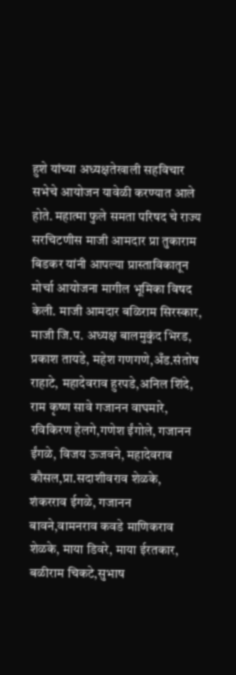हुशे यांच्या अध्यक्षतेखाली सहविचार सभेचे आयोजन यावेळी करण्यात आले होते. महात्मा फुले समता परिषद चे राज्य सरचिटणीस माजी आमदार प्रा तुकाराम बिडकर यांनी आपल्या प्रास्ताविकातून मोर्चा आयोजना मागील भूमिका विषद केली. माजी आमदार बळिराम सिरस्कार, माजी जि.प. अध्यक्ष बालमुकुंद भिरड, प्रकाश तायडे, महेश गणगणे,अँड.संतोष राहाटे, महादेवराव हुरपडे,अनिल शिंदे, राम कृष्ण सावे गजानन वाघमारे, रविकिरण हेलगे,गणेश ईंगोले, गजानन ईंगळे, विजय ऊजवने, महादेवराव कौसल,प्रा.सदाशीवराव शेळके, शंकरराव ईगळे, गजानन बावने,वामनराव कवडे माणिकराव शेळके, माया डिवरे, माया ईरतकार, बळीराम चिकटे,सुभाष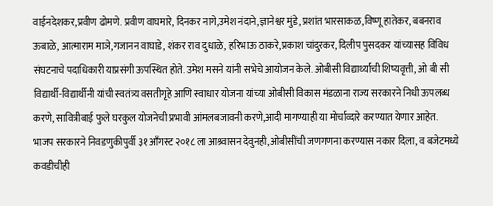वाईनदेशकर,प्रवीण ढोमणे. प्रवीण वाघमारे, दिनकर नागे,उमेश नंदाने,ज्ञानेश्वर मुंडे, प्रशांत भारसाकळ,विष्णू हातेकर, बबनराव ऊबाळे, आत्माराम माञे,गजानन वाघाडे, शंकर राव दुधाळे, हरिभाऊ ठाकरे,प्रकाश चांदुरकर, दिलीप पुसदकर यांच्यासह विविध संघटनाचे पदाधिकारी याप्रसंगी ऊपस्थित होते. उमेश मसने यांनी सभेचे आयोजन केले. ओबीसी विद्यार्थ्यांची शिष्यवृत्ती, ओ बी सी विद्यार्थी-विद्यार्थीनी यांची स्वतंत्र्य वसतीगृहे आणि स्वाधार योजना यांच्या ओबीसी विकास मंडळाना राज्य सरकारने निधी ऊपलब्ध करणे, सावित्रीबाई फुले घरकुल योजनेची प्रभावी आंमलबजावनी करणे,आदी मागण्याही या मोर्चाव्दारे करण्यात येणार आहेत.
भाजप सरकारने निवडणुकीपुर्वी ३१ आँगस्ट २०१८ ला आश्र्वासन देवुनही,ओबीसींची जणगणना करण्यास नकार दिला, व बजेटमध्ये कवडीचीही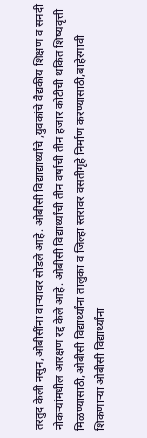तरतुद केली नसुन,ओबीसींना वार्‍यावर सोडले आहे. ओबीसी विद्याद्यार्थ्यांचे ,युवकांचे वैद्यकीय शिक्षण व सनदी नोकर्‍यांमधील आरक्षण रद्द केले आहे. ओबीसी विद्यार्थ्यांची तीन वर्षाची तीन हजार कोटीची थकित शिष्यवृत्ती मिळण्यासाठी,ओबीसी विद्यार्थ्यांना तालुका व जिल्हा स्तरावर वसतीगृहे निर्माण करण्यासाठी,बाहेरगावी शिकणार्‍या ओबीसी विद्यार्थ्यांना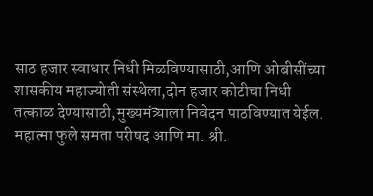साठ हजार स्वाधार निधी मिळविण्यासाठी,आणि ओबीसींच्या शासकीय महाज्योती संस्थेला,दोन हजार कोटीचा निधी तत्काळ देण्यासाठी,मुख्यमंत्र्याला निवेदन पाठविण्यात येईल.
महात्मा फुले समता परीषद आणि मा. श्री.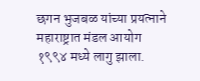छगन भुजबळ यांच्या प्रयत्नाने महाराष्ट्रात मंडल आयोग १९९४ मध्ये लागु झाला.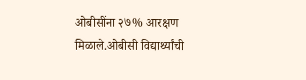ओबीसींना २७% आरक्षण मिळाले.ओबीसी विद्यार्थ्यांची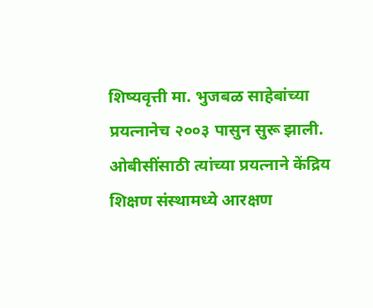शिष्यवृत्ती मा. भुजबळ साहेबांच्या प्रयत्नानेच २००३ पासुन सुरू झाली. ओबीसींसाठी त्यांच्या प्रयत्नाने केंद्रिय शिक्षण संस्थामध्ये आरक्षण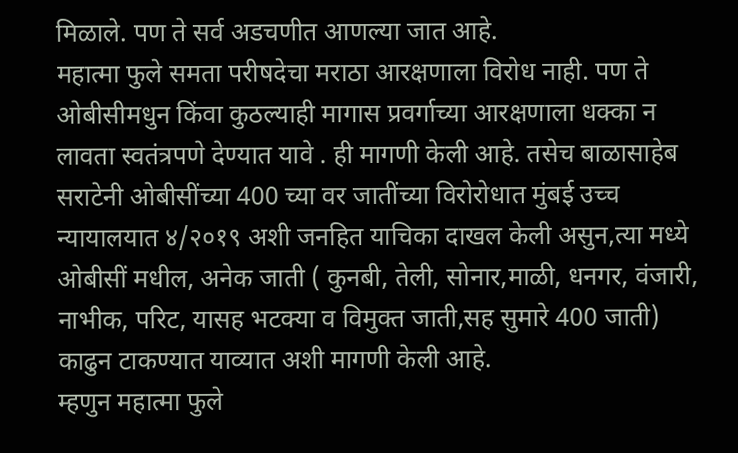मिळाले. पण ते सर्व अडचणीत आणल्या जात आहे.
महात्मा फुले समता परीषदेचा मराठा आरक्षणाला विरोध नाही. पण ते ओबीसीमधुन किंवा कुठल्याही मागास प्रवर्गाच्या आरक्षणाला धक्का न लावता स्वतंत्रपणे देण्यात यावे . ही मागणी केली आहे. तसेच बाळासाहेब सराटेनी ओबीसींच्या 400 च्या वर जातींच्या विरोरोधात मुंबई उच्च न्यायालयात ४/२०१९ अशी जनहित याचिका दाखल केली असुन,त्या मध्ये ओबीसीं मधील, अनेक जाती ( कुनबी, तेली, सोनार,माळी, धनगर, वंजारी, नाभीक, परिट, यासह भटक्या व विमुक्त जाती,सह सुमारे 400 जाती) काढुन टाकण्यात याव्यात अशी मागणी केली आहे.
म्हणुन महात्मा फुले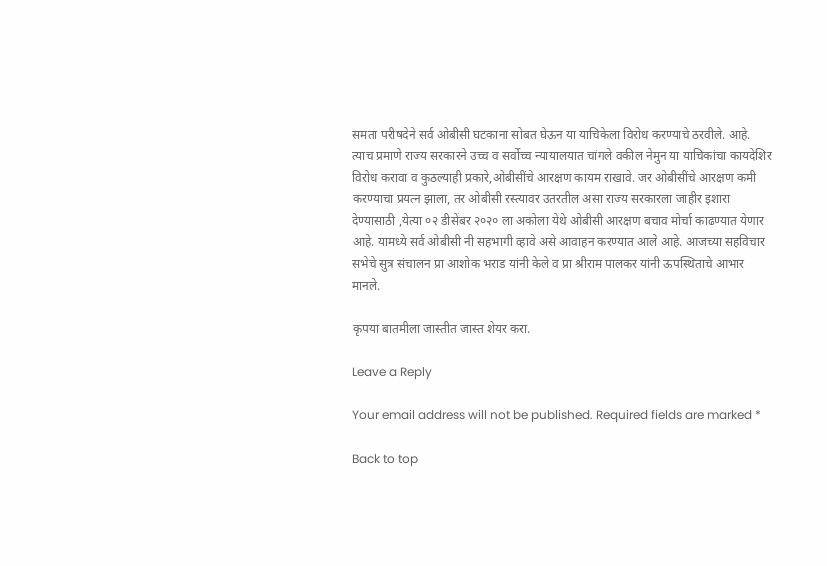समता परीषदेने सर्व ओबीसी घटकाना सोबत घेऊन या याचिकेला विरोध करण्याचे ठरवीले. आहे. त्याच प्रमाणे राज्य सरकारने उच्च व सर्वोच्च न्यायालयात चांगले वकील नेमुन या याचिकांचा कायदेशिर विरोध करावा व कुठल्याही प्रकारे,ओबीसींचे आरक्षण कायम राखावे. जर ओबीसींचे आरक्षण कमी करण्याचा प्रयत्न झाला, तर ओबीसी रस्त्यावर उतरतील असा राज्य सरकारला जाहीर इशारा देण्यासाठी ,येत्या ०२ डीसेंबर २०२० ला अकोला येथे ओबीसी आरक्षण बचाव मोर्चा काढण्यात येणार आहे. यामध्ये सर्व ओबीसी नी सहभागी व्हावे असे आवाहन करण्यात आले आहे. आजच्या सहविचार सभेचे सुत्र संचालन प्रा आशोक भराड यांनी केले व प्रा श्रीराम पालकर यांनी ऊपस्थिताचे आभार मानले.

कृपया बातमीला जास्तीत जास्त शेयर करा.

Leave a Reply

Your email address will not be published. Required fields are marked *

Back to top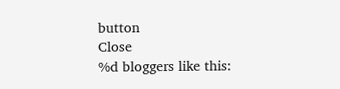button
Close
%d bloggers like this: